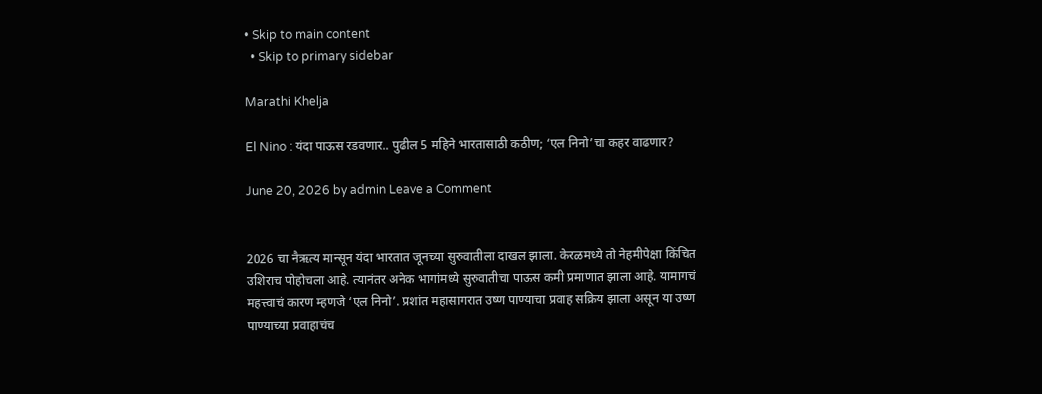• Skip to main content
  • Skip to primary sidebar

Marathi Khelja

El Nino : यंदा पाऊस रडवणार.. पुढील 5 महिने भारतासाठी कठीण; ‘एल निनो’चा कहर वाढणार?

June 20, 2026 by admin Leave a Comment


2026 चा नैऋत्य मान्सून यंदा भारतात जूनच्या सुरुवातीला दाखल झाला. केरळमध्ये तो नेहमीपेक्षा किंचित उशिराच पोहोचला आहे. त्यानंतर अनेक भागांमध्ये सुरुवातीचा पाऊस कमी प्रमाणात झाला आहे. यामागचं महत्त्वाचं कारण म्हणजे ‘एल निनो’. प्रशांत महासागरात उष्ण पाण्याचा प्रवाह सक्रिय झाला असून या उष्ण पाण्याच्या प्रवाहाचंच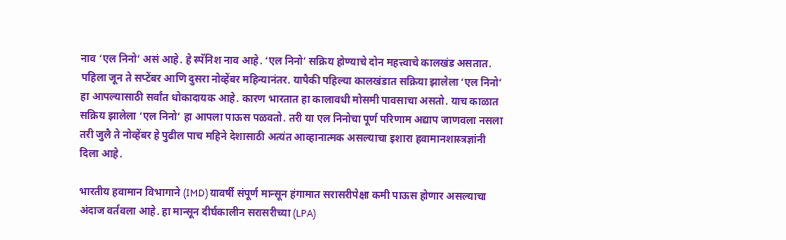नाव ‘एल निनो’ असं आहे. हे स्पॅनिश नाव आहे. ‘एल निनो’ सक्रिय होण्याचे दोन महत्त्वाचे कालखंड असतात. पहिला जून ते सप्टेंबर आणि दुसरा नोव्हेंबर महिन्यानंतर. यापैकी पहिल्या कालखंडात सक्रिया झालेला ‘एल निनो’ हा आपल्यासाठी सर्वांत धोकादायक आहे. कारण भारतात हा कालावधी मोसमी पावसाचा असतो. याच काळात सक्रिय झालेला ‘एल निनो’ हा आपला पाऊस पळवतो. तरी या एल निनोचा पूर्ण परिणाम अद्याप जाणवला नसला तरी जुलै ते नोव्हेंबर हे पुढील पाच महिने देशासाठी अत्यंत आव्हानात्मक असल्याचा इशारा हवामानशास्त्रज्ञांनी दिला आहे.

भारतीय हवामान विभागाने (IMD) यावर्षी संपूर्ण मान्सून हंगामात सरासरीपेक्षा कमी पाऊस होणार असल्याचा अंदाज वर्तवला आहे. हा मान्सून दीर्घकालीन सरासरीच्या (LPA)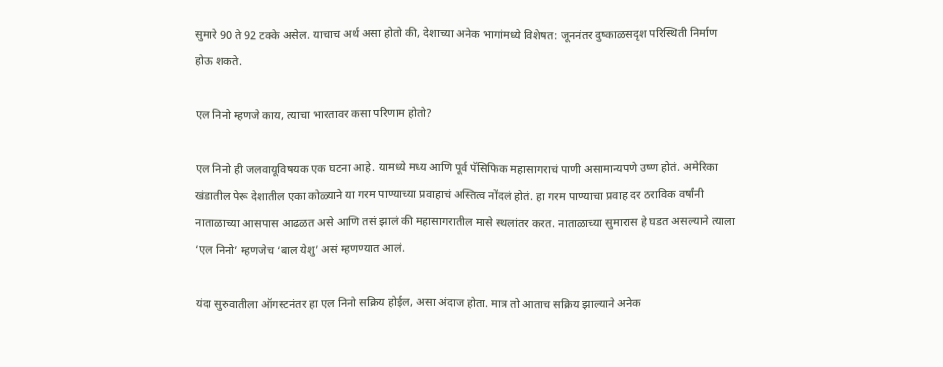सुमारे 90 ते 92 टक्के असेल. याचाच अर्थ असा होतो की, देशाच्या अनेक भागांमध्ये विशेषत: जूननंतर दुष्काळसदृश परिस्थिती निर्माण होऊ शकते.

एल निनो म्हणजे काय, त्याचा भारतावर कसा परिणाम होतो?

एल निनो ही जलवायूविषयक एक घटना आहे. यामध्ये मध्य आणि पूर्व पॅसिफिक महासागराचं पाणी असामान्यपणे उष्ण होतं. अमेरिका खंडातील पेरू देशातील एका कोळ्याने या गरम पाण्याच्या प्रवाहाचं अस्तित्व नोंदलं होतं. हा गरम पाण्याचा प्रवाह दर ठराविक वर्षांनी नाताळाच्या आसपास आढळत असे आणि तसं झालं की महासागरातील मासे स्थलांतर करत. नाताळाच्या सुमारास हे घडत असल्याने त्याला ‘एल निनो’ म्हणजेच ‘बाल येशु’ असं म्हणण्यात आलं.

यंदा सुरुवातीला ऑगस्टनंतर हा एल निनो सक्रिय होईल, असा अंदाज होता. मात्र तो आताच सक्रिय झाल्याने अनेक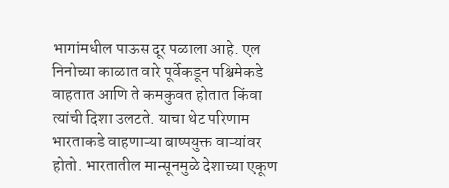भागांमधील पाऊस दूर पळाला आहे. एल निनोच्या काळात वारे पूर्वेकडून पश्चिमेकडे वाहतात आणि ते कमकुवत होतात किंवा त्यांची दिशा उलटते. याचा थेट परिणाम भारताकडे वाहणाऱ्या बाष्पयुक्त वाऱ्यांवर होतो. भारतातील मान्सूनमुळे देशाच्या एकूण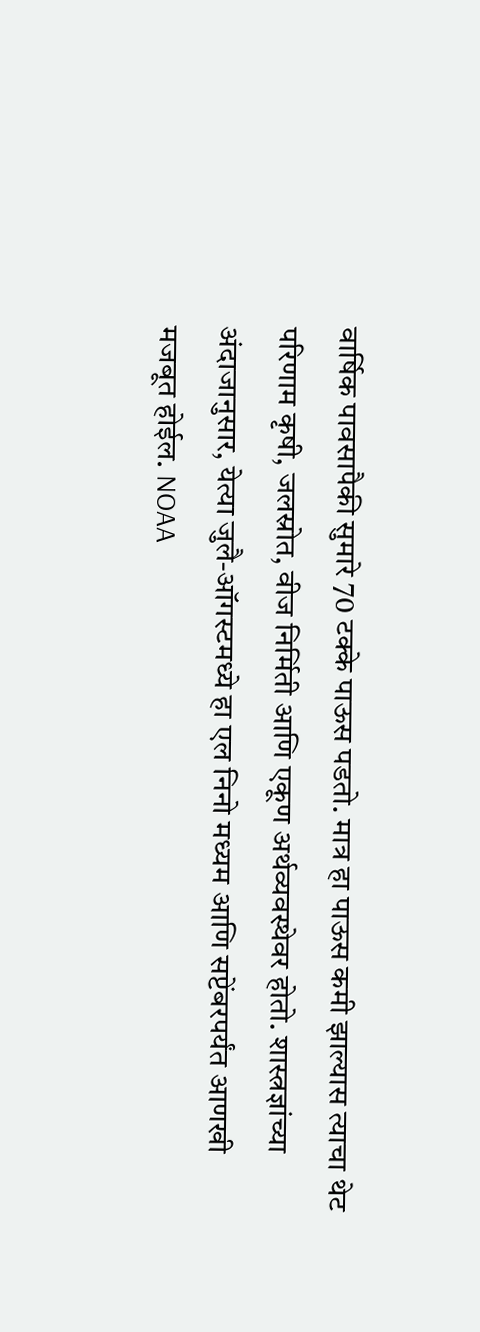वार्षिक पावसापैकी सुमारे 70 टक्के पाऊस पडतो. मात्र हा पाऊस कमी झाल्यास त्याचा थेट परिणाम कृषी, जलस्रोत, वीज निर्मिती आणि एकूण अर्थव्यवस्थेवर होतो. शास्त्रज्ञांच्या अंदाजानुसार, येत्या जुलै-ऑगस्टमध्ये हा एल निनो मध्यम आणि सप्टेंबरपर्यंत आणखी मजबूत होईल. NOAA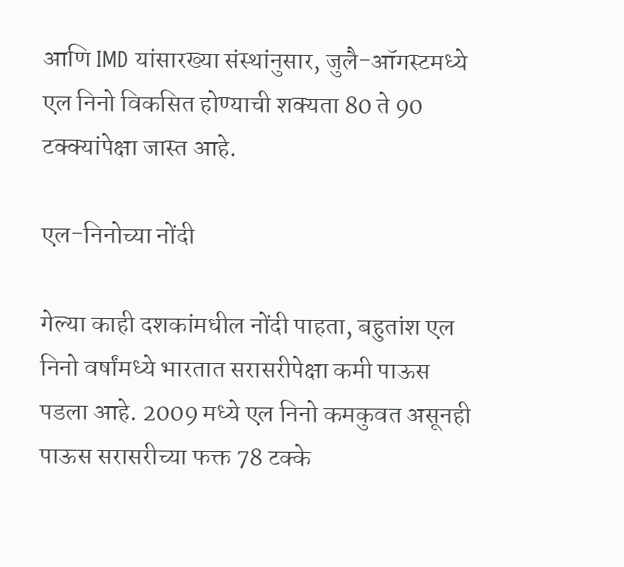आणि IMD यांसारख्या संस्थांनुसार, जुलै-ऑगस्टमध्ये एल निनो विकसित होण्याची शक्यता 80 ते 90 टक्क्यांपेक्षा जास्त आहे.

एल-निनोच्या नोंदी

गेल्या काही दशकांमधील नोंदी पाहता, बहुतांश एल निनो वर्षांमध्ये भारतात सरासरीपेक्षा कमी पाऊस पडला आहे. 2009 मध्ये एल निनो कमकुवत असूनही पाऊस सरासरीच्या फक्त 78 टक्के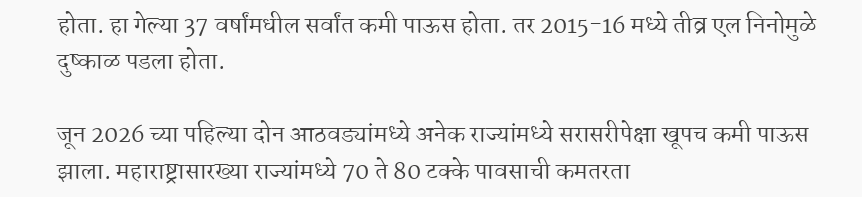होता. हा गेल्या 37 वर्षांमधील सर्वांत कमी पाऊस होता. तर 2015-16 मध्ये तीव्र एल निनोमुळे दुष्काळ पडला होता.

जून 2026 च्या पहिल्या दोन आठवड्यांमध्ये अनेक राज्यांमध्ये सरासरीपेक्षा खूपच कमी पाऊस झाला. महाराष्ट्रासारख्या राज्यांमध्ये 70 ते 80 टक्के पावसाची कमतरता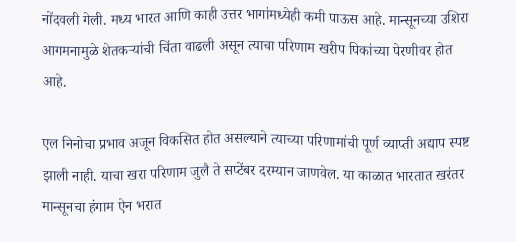नोंदवली गेली. मध्य भारत आणि काही उत्तर भागांमध्येही कमी पाऊस आहे. मान्सूनच्या उशिरा आगमनामुळे शेतकऱ्यांची चिंता वाढली असून त्याचा परिणाम खरीप पिकांच्या पेरणीवर होत आहे.

एल निनोचा प्रभाव अजून विकसित होत असल्याने त्याच्या परिणामांची पूर्ण व्याप्ती अद्याप स्पष्ट झाली नाही. याचा खरा परिणाम जुलै ते सप्टेंबर दरम्यान जाणवेल. या काळात भारतात खरंतर मान्सूनचा हंगाम ऐन भरात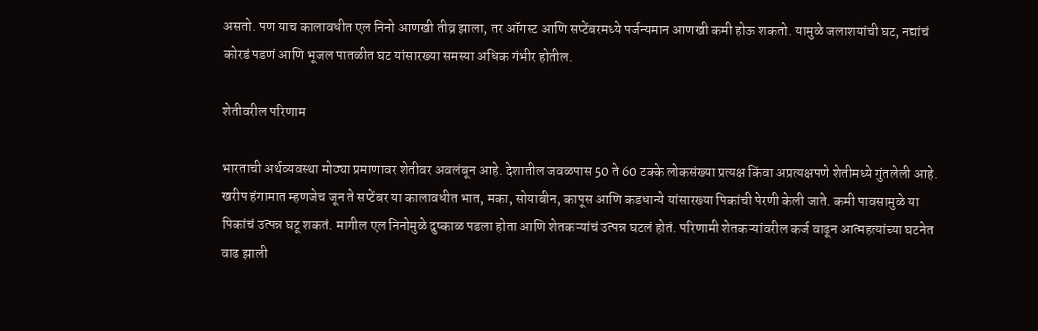असतो. पण याच कालावधीत एल निनो आणखी तीव्र झाला, तर ऑगस्ट आणि सप्टेंबरमध्ये पर्जन्यमान आणखी कमी होऊ शकतो. यामुळे जलाशयांची घट, नद्यांचं कोरडं पडणं आणि भूजल पातळीत घट यांसारख्या समस्या अधिक गंभीर होतील.

शेतीवरील परिणाम

भारताची अर्थव्यवस्था मोठ्या प्रमाणावर शेतीवर अवलंबून आहे. देशातील जवळपास 50 ते 60 टक्के लोकसंख्या प्रत्यक्ष किंवा अप्रत्यक्षपणे शेतीमध्ये गुंतलेली आहे. खरीप हंगामात म्हणजेच जून ते सप्टेंबर या कालावधीत भात, मका, सोयाबीन, कापूस आणि कडधान्ये यांसारख्या पिकांची पेरणी केली जाते. कमी पावसामुळे या पिकांचं उत्पन्न घटू शकतं. मागील एल निनोमुळे दुष्काळ पडला होता आणि शेतकऱ्यांचं उत्पन्न घटलं होतं. परिणामी शेतकऱ्यांवरील कर्ज वाढून आत्महत्यांच्या घटनेत वाढ झाली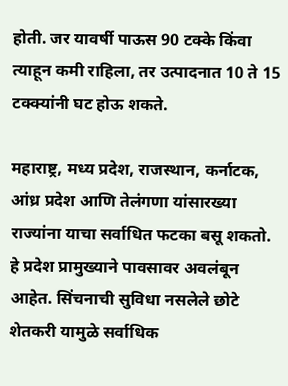होती. जर यावर्षी पाऊस 90 टक्के किंवा त्याहून कमी राहिला, तर उत्पादनात 10 ते 15 टक्क्यांनी घट होऊ शकते.

महाराष्ट्र, मध्य प्रदेश, राजस्थान, कर्नाटक, आंध्र प्रदेश आणि तेलंगणा यांसारख्या राज्यांना याचा सर्वाधित फटका बसू शकतो. हे प्रदेश प्रामुख्याने पावसावर अवलंबून आहेत. सिंचनाची सुविधा नसलेले छोटे शेतकरी यामुळे सर्वाधिक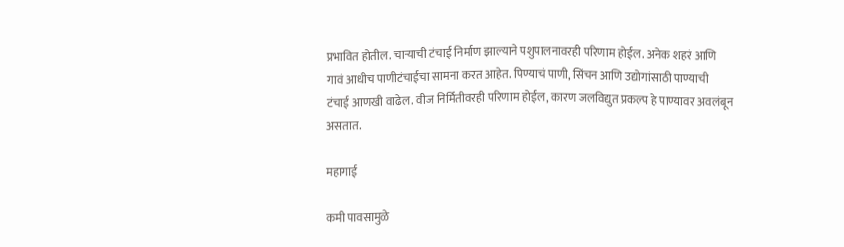प्रभावित होतील. चाऱ्याची टंचाई निर्माण झाल्याने पशुपालनावरही परिणाम होईल. अनेक शहरं आणि गावं आधीच पाणीटंचाईचा सामना करत आहेत. पिण्याचं पाणी, सिंचन आणि उद्योगांसाठी पाण्याची टंचाई आणखी वाढेल. वीज निर्मितीवरही परिणाम होईल, कारण जलविद्युत प्रकल्प हे पाण्यावर अवलंबून असतात.

महागाई

कमी पावसामुळे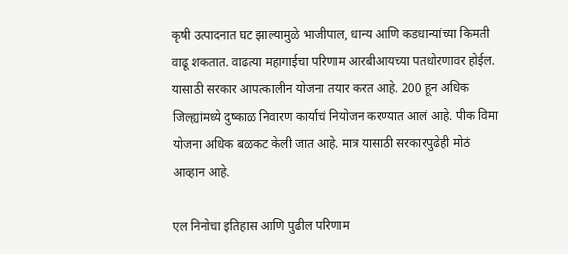कृषी उत्पादनात घट झाल्यामुळे भाजीपाल, धान्य आणि कडधान्यांच्या किमती वाढू शकतात. वाढत्या महागाईचा परिणाम आरबीआयच्या पतधोरणावर होईल. यासाठी सरकार आपत्कालीन योजना तयार करत आहे. 200 हून अधिक जिल्ह्यांमध्ये दुष्काळ निवारण कार्याचं नियोजन करण्यात आलं आहे. पीक विमा योजना अधिक बळकट केली जात आहे. मात्र यासाठी सरकारपुढेही मोठं आव्हान आहे.

एल निनोचा इतिहास आणि पुढील परिणाम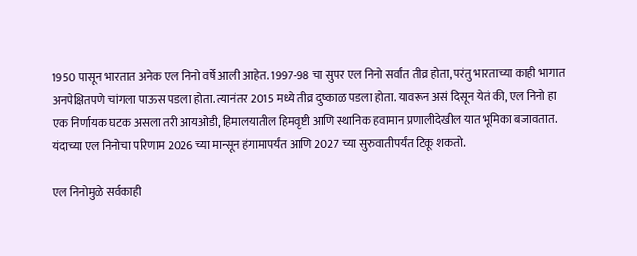1950 पासून भारतात अनेक एल निनो वर्षे आली आहेत. 1997-98 चा सुपर एल निनो सर्वांत तीव्र होता, परंतु भारताच्या काही भागात अनपेक्षितपणे चांगला पाऊस पडला होता. त्यानंतर 2015 मध्ये तीव्र दुष्काळ पडला होता. यावरून असं दिसून येतं की, एल निनो हा एक निर्णायक घटक असला तरी आयओडी, हिमालयातील हिमवृष्टी आणि स्थानिक हवामान प्रणालीदेखील यात भूमिका बजावतात. यंदाच्या एल निनोचा परिणाम 2026 च्या मान्सून हंगामापर्यंत आणि 2027 च्या सुरुवातीपर्यंत टिकू शकतो.

एल निनोमुळे सर्वकाही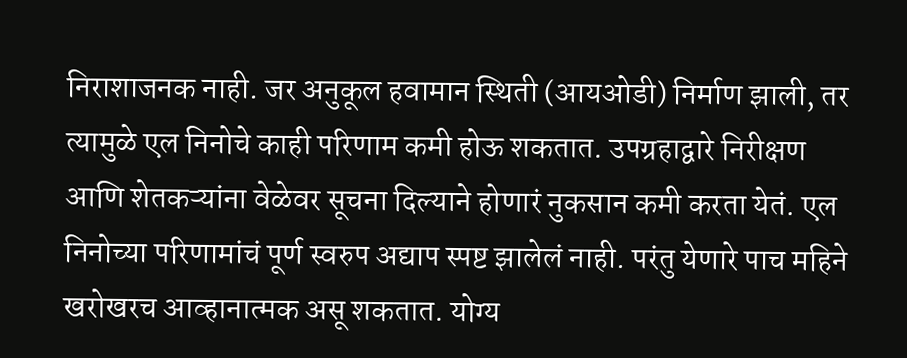निराशाजनक नाही. जर अनुकूल हवामान स्थिती (आयओडी) निर्माण झाली, तर त्यामुळे एल निनोचे काही परिणाम कमी होऊ शकतात. उपग्रहाद्वारे निरीक्षण आणि शेतकऱ्यांना वेळेवर सूचना दिल्याने होणारं नुकसान कमी करता येतं. एल निनोच्या परिणामांचं पूर्ण स्वरुप अद्याप स्पष्ट झालेलं नाही. परंतु येणारे पाच महिने खरोखरच आव्हानात्मक असू शकतात. योग्य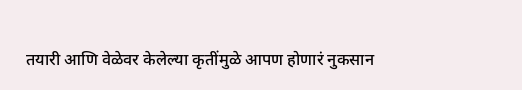तयारी आणि वेळेवर केलेल्या कृतींमुळे आपण होणारं नुकसान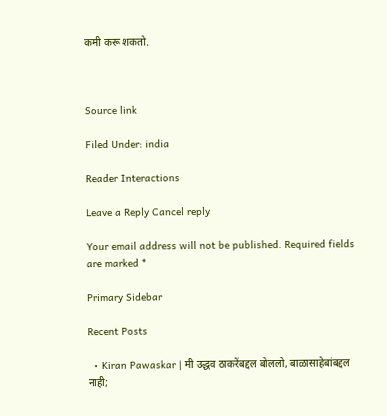कमी करू शकतो.



Source link

Filed Under: india

Reader Interactions

Leave a Reply Cancel reply

Your email address will not be published. Required fields are marked *

Primary Sidebar

Recent Posts

  • Kiran Pawaskar | मी उद्धव ठाकरेंबद्दल बोललो, बाळासाहेबांबद्दल नाही;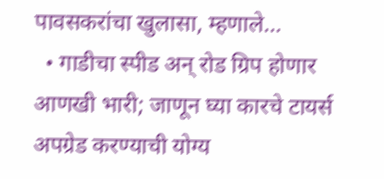पावसकरांचा खुलासा, म्हणाले…
  • गाडीचा स्पीड अन् रोड ग्रिप होणार आणखी भारी; जाणून घ्या कारचे टायर्स अपग्रेड करण्याची योग्य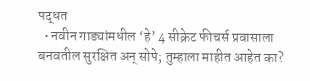पद्धत
  • नवीन गाड्यांमधील ‘हे’ 4 सीक्रेट फीचर्स प्रवासाला बनवतील सुरक्षित अन् सोपे; तुम्हाला माहीत आहेत का?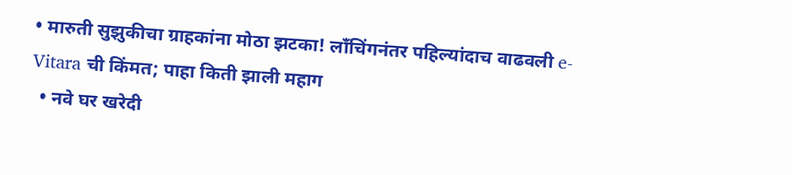• मारुती सुझुकीचा ग्राहकांना मोठा झटका! लाँचिंगनंतर पहिल्यांदाच वाढवली e-Vitara ची किंमत; पाहा किती झाली महाग
  • नवे घर खरेदी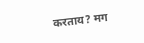करताय? मग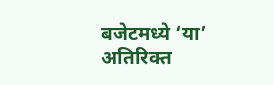बजेटमध्ये ‘या’ अतिरिक्त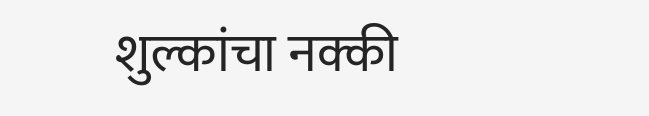शुल्कांचा नक्की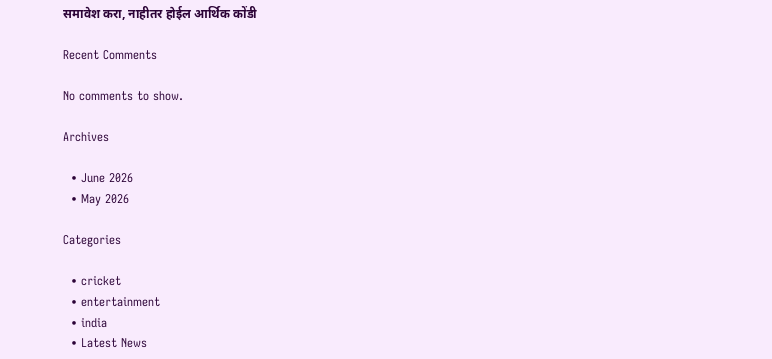समावेश करा, नाहीतर होईल आर्थिक कोंडी

Recent Comments

No comments to show.

Archives

  • June 2026
  • May 2026

Categories

  • cricket
  • entertainment
  • india
  • Latest News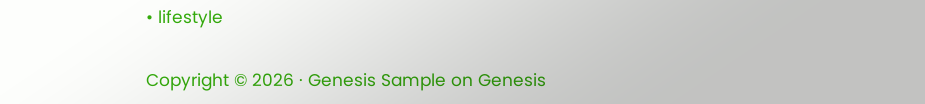• lifestyle

Copyright © 2026 · Genesis Sample on Genesis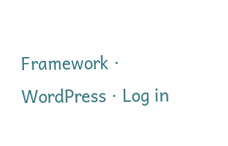Framework · WordPress · Log in